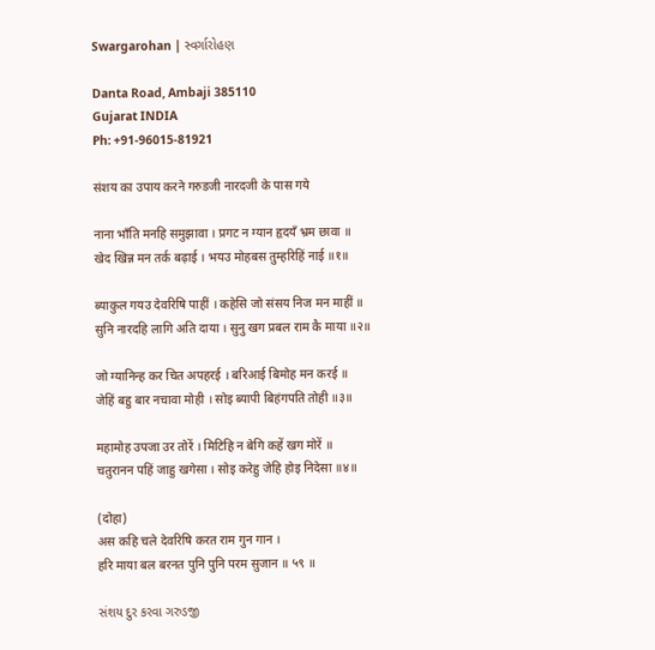Swargarohan | સ્વર્ગારોહણ

Danta Road, Ambaji 385110
Gujarat INDIA
Ph: +91-96015-81921

संशय का उपाय करने गरुडजी नारदजी के पास गये

नाना भाँति मनहि समुझावा । प्रगट न ग्यान हृदयँ भ्रम छावा ॥
खेद खिन्न मन तर्क बढ़ाई । भयउ मोहबस तुम्हरिहिं नाई ॥१॥

ब्याकुल गयउ देवरिषि पाहीं । कहेसि जो संसय निज मन माहीं ॥
सुनि नारदहि लागि अति दाया । सुनु खग प्रबल राम कै माया ॥२॥

जो ग्यानिन्ह कर चित अपहरई । बरिआई बिमोह मन करई ॥
जेहिं बहु बार नचावा मोही । सोइ ब्यापी बिहंगपति तोही ॥३॥

महामोह उपजा उर तोरें । मिटिहि न बेगि कहें खग मोरें ॥
चतुरानन पहिं जाहु खगेसा । सोइ करेहु जेहि होइ निदेसा ॥४॥

(दोहा)
अस कहि चले देवरिषि करत राम गुन गान ।
हरि माया बल बरनत पुनि पुनि परम सुजान ॥ ५९ ॥

સંશય દુર કરવા ગરુડજી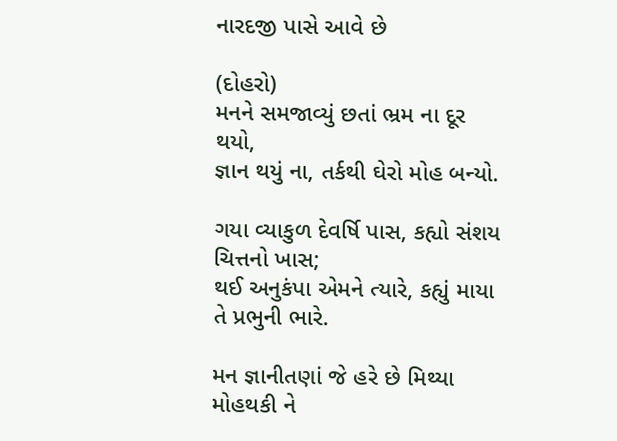નારદજી પાસે આવે છે

(દોહરો)
મનને સમજાવ્યું છતાં ભ્રમ ના દૂર થયો,
જ્ઞાન થયું ના, તર્કથી ઘેરો મોહ બન્યો.

ગયા વ્યાકુળ દેવર્ષિ પાસ, કહ્યો સંશય ચિત્તનો ખાસ;
થઈ અનુકંપા એમને ત્યારે, કહ્યું માયા તે પ્રભુની ભારે.

મન જ્ઞાનીતણાં જે હરે છે મિથ્યા મોહથકી ને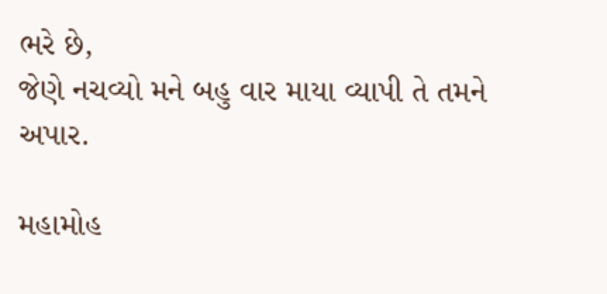ભરે છે,
જેણે નચવ્યો મને બહુ વાર માયા વ્યાપી તે તમને અપાર.

મહામોહ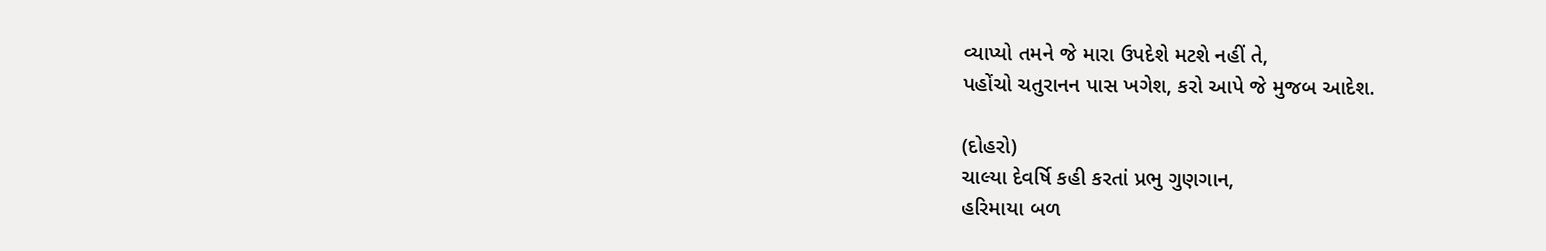વ્યાપ્યો તમને જે મારા ઉપદેશે મટશે નહીં તે,
પહોંચો ચતુરાનન પાસ ખગેશ, કરો આપે જે મુજબ આદેશ.

(દોહરો)
ચાલ્યા દેવર્ષિ કહી કરતાં પ્રભુ ગુણગાન,
હરિમાયા બળ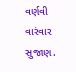વર્ણવી વારંવાર સુજાણ.